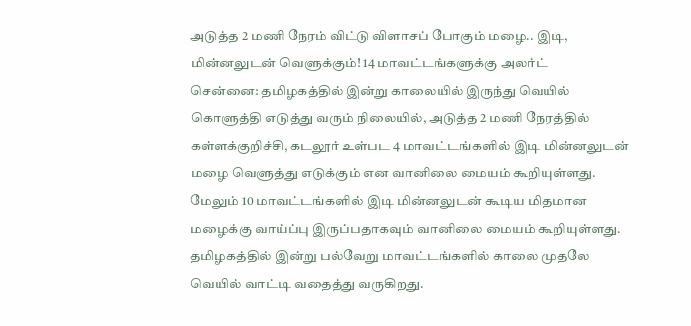அடுத்த 2 மணி நேரம் விட்டு விளாசப் போகும் மழை.. இடி, மின்னலுடன் வெளுக்கும்! 14 மாவட்டங்களுக்கு அலர்ட்
சென்னை: தமிழகத்தில் இன்று காலையில் இருந்து வெயில் கொளுத்தி எடுத்து வரும் நிலையில், அடுத்த 2 மணி நேரத்தில் கள்ளக்குறிச்சி, கடலூர் உள்பட 4 மாவட்டங்களில் இடி மின்னலுடன் மழை வெளுத்து எடுக்கும் என வானிலை மையம் கூறியுள்ளது. மேலும் 10 மாவட்டங்களில் இடி மின்னலுடன் கூடிய மிதமான மழைக்கு வாய்ப்பு இருப்பதாகவும் வானிலை மையம் கூறியுள்ளது.
தமிழகத்தில் இன்று பல்வேறு மாவட்டங்களில் காலை முதலே வெயில் வாட்டி வதைத்து வருகிறது.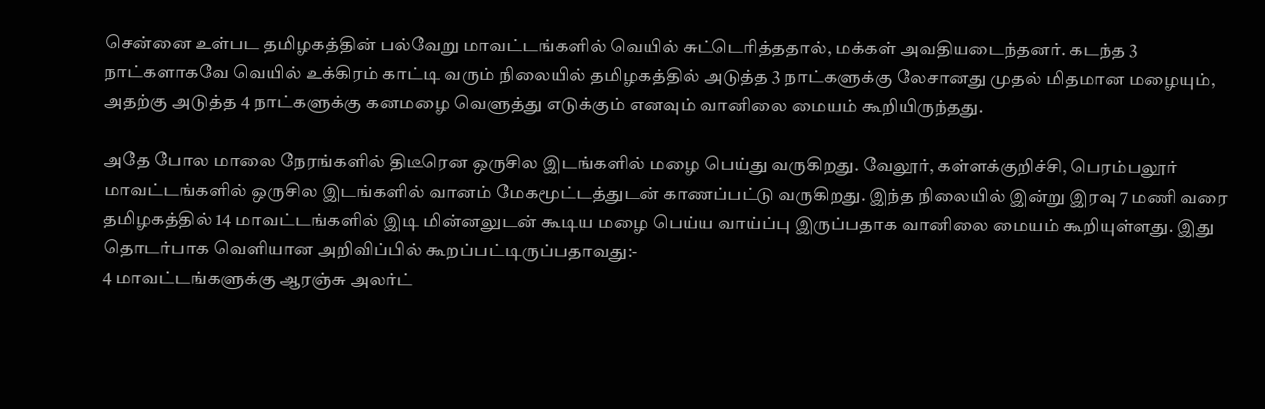சென்னை உள்பட தமிழகத்தின் பல்வேறு மாவட்டங்களில் வெயில் சுட்டெரித்ததால், மக்கள் அவதியடைந்தனர். கடந்த 3 நாட்களாகவே வெயில் உக்கிரம் காட்டி வரும் நிலையில் தமிழகத்தில் அடுத்த 3 நாட்களுக்கு லேசானது முதல் மிதமான மழையும், அதற்கு அடுத்த 4 நாட்களுக்கு கனமழை வெளுத்து எடுக்கும் எனவும் வானிலை மையம் கூறியிருந்தது.

அதே போல மாலை நேரங்களில் திடீரென ஒருசில இடங்களில் மழை பெய்து வருகிறது. வேலூர், கள்ளக்குறிச்சி, பெரம்பலூர் மாவட்டங்களில் ஒருசில இடங்களில் வானம் மேகமூட்டத்துடன் காணப்பட்டு வருகிறது. இந்த நிலையில் இன்று இரவு 7 மணி வரை தமிழகத்தில் 14 மாவட்டங்களில் இடி மின்னலுடன் கூடிய மழை பெய்ய வாய்ப்பு இருப்பதாக வானிலை மையம் கூறியுள்ளது. இது தொடர்பாக வெளியான அறிவிப்பில் கூறப்பட்டிருப்பதாவது:-
4 மாவட்டங்களுக்கு ஆரஞ்சு அலர்ட்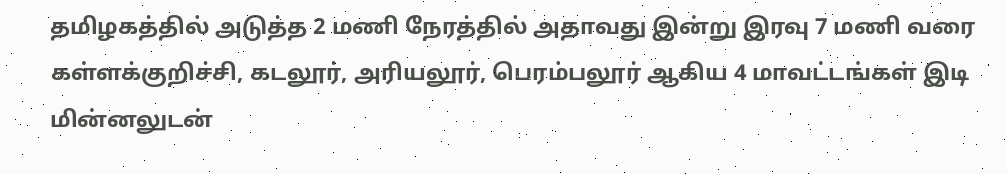தமிழகத்தில் அடுத்த 2 மணி நேரத்தில் அதாவது இன்று இரவு 7 மணி வரை கள்ளக்குறிச்சி, கடலூர், அரியலூர், பெரம்பலூர் ஆகிய 4 மாவட்டங்கள் இடி மின்னலுடன்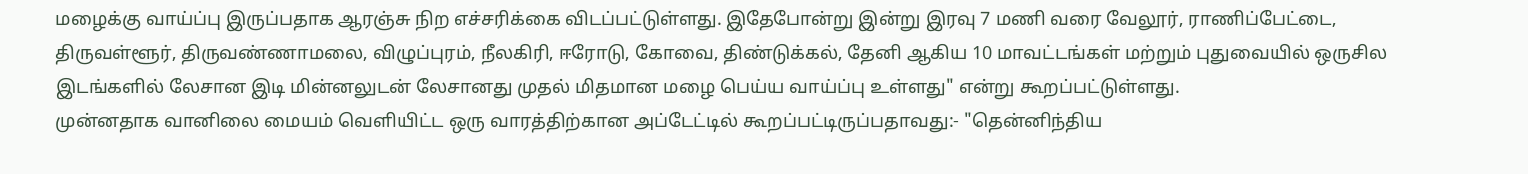மழைக்கு வாய்ப்பு இருப்பதாக ஆரஞ்சு நிற எச்சரிக்கை விடப்பட்டுள்ளது. இதேபோன்று இன்று இரவு 7 மணி வரை வேலூர், ராணிப்பேட்டை, திருவள்ளூர், திருவண்ணாமலை, விழுப்புரம், நீலகிரி, ஈரோடு, கோவை, திண்டுக்கல், தேனி ஆகிய 10 மாவட்டங்கள் மற்றும் புதுவையில் ஒருசில இடங்களில் லேசான இடி மின்னலுடன் லேசானது முதல் மிதமான மழை பெய்ய வாய்ப்பு உள்ளது" என்று கூறப்பட்டுள்ளது.
முன்னதாக வானிலை மையம் வெளியிட்ட ஒரு வாரத்திற்கான அப்டேட்டில் கூறப்பட்டிருப்பதாவது:- "தென்னிந்திய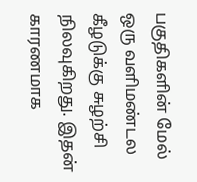பகுதிகளின் மேல் ஒரு வளிமண்டல கீழடுக்கு சுழற்சி நிலவுகிறது. இதன் காரணமாக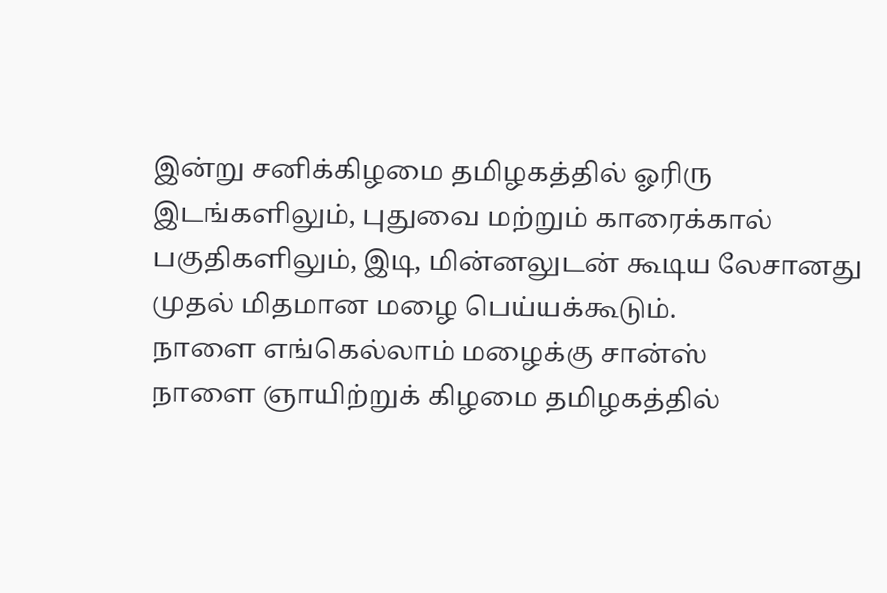இன்று சனிக்கிழமை தமிழகத்தில் ஓரிரு இடங்களிலும், புதுவை மற்றும் காரைக்கால் பகுதிகளிலும், இடி, மின்னலுடன் கூடிய லேசானது முதல் மிதமான மழை பெய்யக்கூடும்.
நாளை எங்கெல்லாம் மழைக்கு சான்ஸ்
நாளை ஞாயிற்றுக் கிழமை தமிழகத்தில்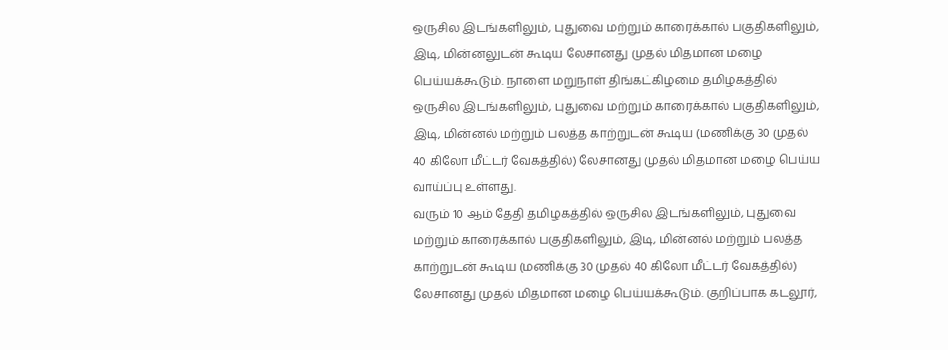ஒருசில இடங்களிலும், புதுவை மற்றும் காரைக்கால் பகுதிகளிலும், இடி, மின்னலுடன் கூடிய லேசானது முதல் மிதமான மழை பெய்யக்கூடும். நாளை மறுநாள் திங்கட்கிழமை தமிழகத்தில் ஒருசில இடங்களிலும், புதுவை மற்றும் காரைக்கால் பகுதிகளிலும், இடி, மின்னல் மற்றும் பலத்த காற்றுடன் கூடிய (மணிக்கு 30 முதல் 40 கிலோ மீட்டர் வேகத்தில்) லேசானது முதல் மிதமான மழை பெய்ய வாய்ப்பு உள்ளது.
வரும் 10 ஆம் தேதி தமிழகத்தில் ஒருசில இடங்களிலும், புதுவை மற்றும் காரைக்கால் பகுதிகளிலும், இடி, மின்னல் மற்றும் பலத்த காற்றுடன் கூடிய (மணிக்கு 30 முதல் 40 கிலோ மீட்டர் வேகத்தில்) லேசானது முதல் மிதமான மழை பெய்யக்கூடும். குறிப்பாக கடலூர்,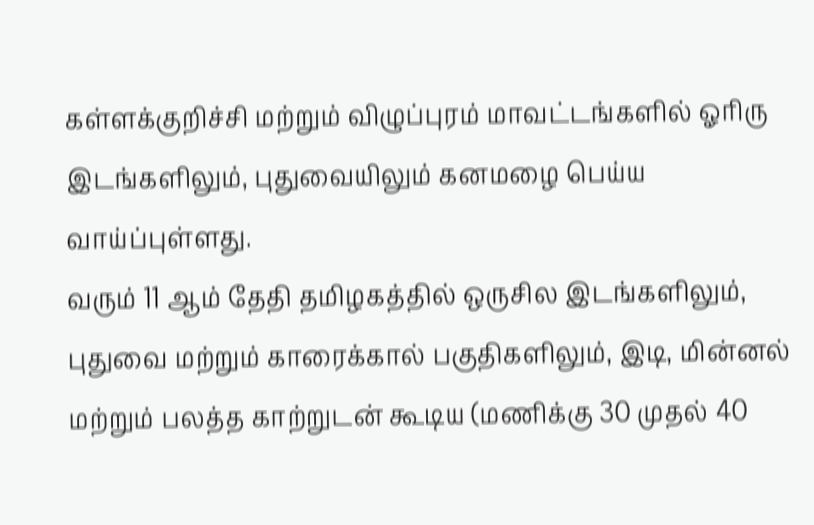கள்ளக்குறிச்சி மற்றும் விழுப்புரம் மாவட்டங்களில் ஓரிரு இடங்களிலும், புதுவையிலும் கனமழை பெய்ய வாய்ப்புள்ளது.
வரும் 11 ஆம் தேதி தமிழகத்தில் ஒருசில இடங்களிலும், புதுவை மற்றும் காரைக்கால் பகுதிகளிலும், இடி, மின்னல் மற்றும் பலத்த காற்றுடன் கூடிய (மணிக்கு 30 முதல் 40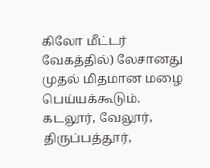கிலோ மீட்டர் வேகத்தில்) லேசானது முதல் மிதமான மழை பெய்யக்கூடும். கடலூர், வேலூர், திருப்பத்தூர்,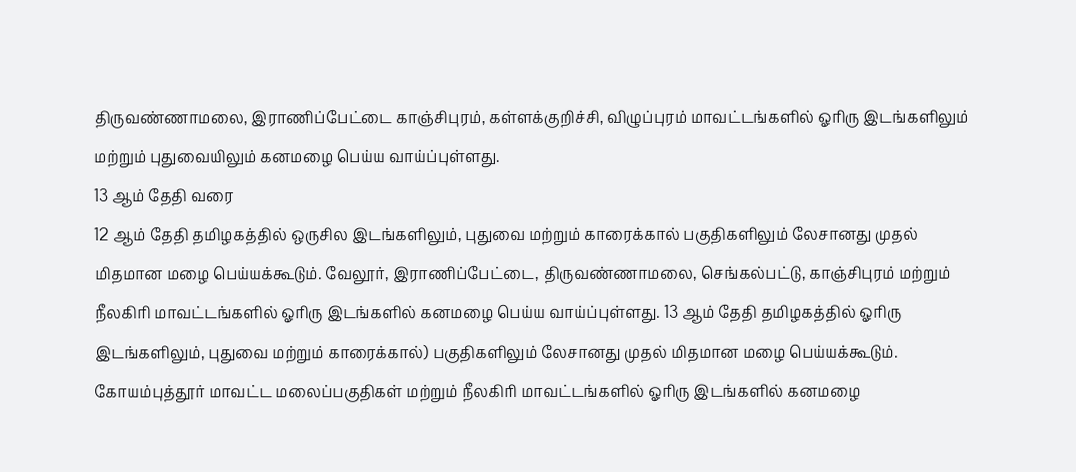திருவண்ணாமலை, இராணிப்பேட்டை காஞ்சிபுரம், கள்ளக்குறிச்சி, விழுப்புரம் மாவட்டங்களில் ஓரிரு இடங்களிலும் மற்றும் புதுவையிலும் கனமழை பெய்ய வாய்ப்புள்ளது.
13 ஆம் தேதி வரை
12 ஆம் தேதி தமிழகத்தில் ஒருசில இடங்களிலும், புதுவை மற்றும் காரைக்கால் பகுதிகளிலும் லேசானது முதல் மிதமான மழை பெய்யக்கூடும். வேலூர், இராணிப்பேட்டை, திருவண்ணாமலை, செங்கல்பட்டு, காஞ்சிபுரம் மற்றும் நீலகிரி மாவட்டங்களில் ஓரிரு இடங்களில் கனமழை பெய்ய வாய்ப்புள்ளது. 13 ஆம் தேதி தமிழகத்தில் ஓரிரு இடங்களிலும், புதுவை மற்றும் காரைக்கால்) பகுதிகளிலும் லேசானது முதல் மிதமான மழை பெய்யக்கூடும். கோயம்புத்தூர் மாவட்ட மலைப்பகுதிகள் மற்றும் நீலகிரி மாவட்டங்களில் ஓரிரு இடங்களில் கனமழை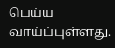பெய்ய வாய்ப்புள்ளது.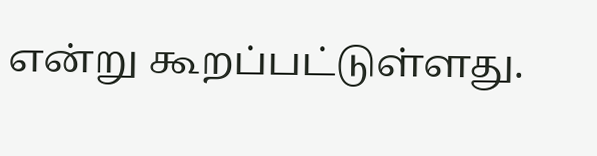என்று கூறப்பட்டுள்ளது.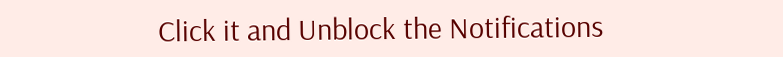Click it and Unblock the Notifications